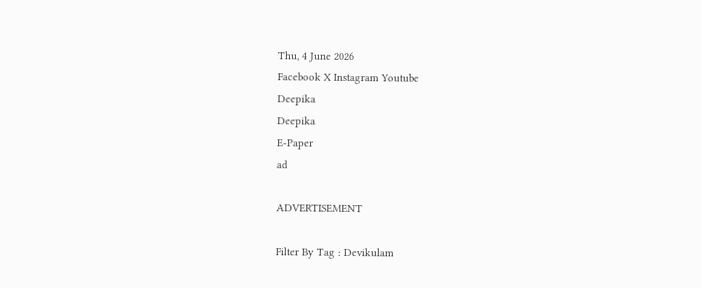Thu, 4 June 2026
Facebook X Instagram Youtube
Deepika
Deepika
E-Paper
ad

ADVERTISEMENT

Filter By Tag : Devikulam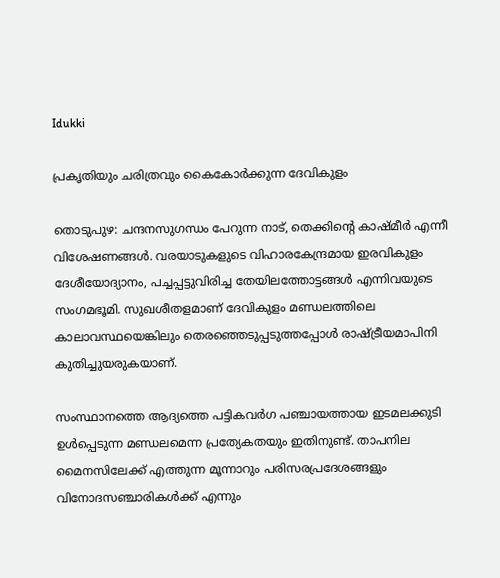Idukki

പ്രകൃതിയും ചരിത്രവും കൈകോർക്കുന്ന ദേവികുളം

തൊടുപുഴ: ചന്ദനസുഗന്ധം പേറുന്ന നാട്, തെക്കിന്‍റെ കാഷ്മീര്‍ എന്നീ വിശേഷണങ്ങൾ. വരയാടുകളുടെ വിഹാരകേന്ദ്രമായ ഇരവികുളം ദേശീയോദ്യാനം, പച്ചപ്പട്ടുവിരിച്ച തേയിലത്തോട്ടങ്ങള്‍ എന്നിവയുടെ സംഗമഭൂമി. സുഖശീതളമാണ് ദേവികുളം മണ്ഡലത്തിലെ കാലാവസ്ഥയെങ്കിലും തെരഞ്ഞെടുപ്പടുത്തപ്പോള്‍ രാഷ്‌ട്രീയമാപിനി കുതിച്ചുയരുകയാണ്.

സംസ്ഥാനത്തെ ആദ്യത്തെ പട്ടികവര്‍ഗ പഞ്ചായത്തായ ഇടമലക്കുടി ഉള്‍പ്പെടുന്ന മണ്ഡലമെന്ന പ്രത്യേകതയും ഇതിനുണ്ട്. താപനില മൈനസിലേക്ക് എത്തുന്ന മൂന്നാറും പരിസരപ്രദേശങ്ങളും വിനോദസഞ്ചാരികള്‍ക്ക് എന്നും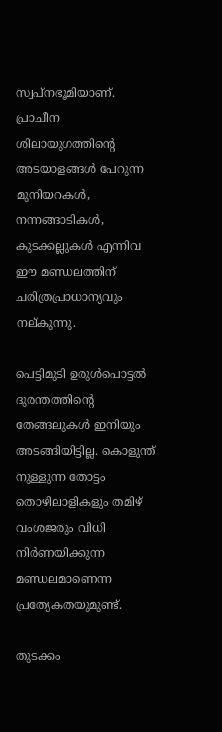സ്വപ്‌നഭൂമിയാണ്. പ്രാചീന ശിലായുഗത്തിന്‍റെ അടയാളങ്ങള്‍ പേറുന്ന മുനിയറകള്‍, നന്നങ്ങാടികള്‍, കുടക്കല്ലുകള്‍ എന്നിവ ഈ മണ്ഡലത്തിന് ചരിത്രപ്രാധാന്യവും നല്കുന്നു.

പെട്ടിമുടി ഉരുൾപൊട്ടൽ ദുരന്തത്തിന്‍റെ തേങ്ങലുകള്‍ ഇനിയും അടങ്ങിയിട്ടില്ല. കൊളുന്ത് നുള്ളുന്ന തോട്ടം തൊഴിലാളികളും തമിഴ് വംശജരും വിധി നിര്‍ണയിക്കുന്ന മണ്ഡലമാണെന്ന പ്രത്യേകതയുമുണ്ട്.

തുടക്കം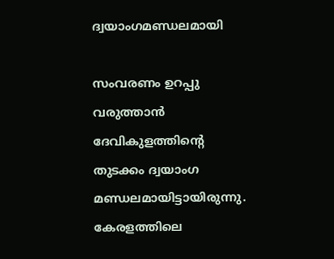ദ്വയാംഗമണ്ഡലമായി

സംവരണം ഉറപ്പു വരുത്താൻ ദേവികുളത്തിന്‍റെ തുടക്കം ദ്വയാംഗ മണ്ഡലമായിട്ടായിരുന്നു. കേരളത്തിലെ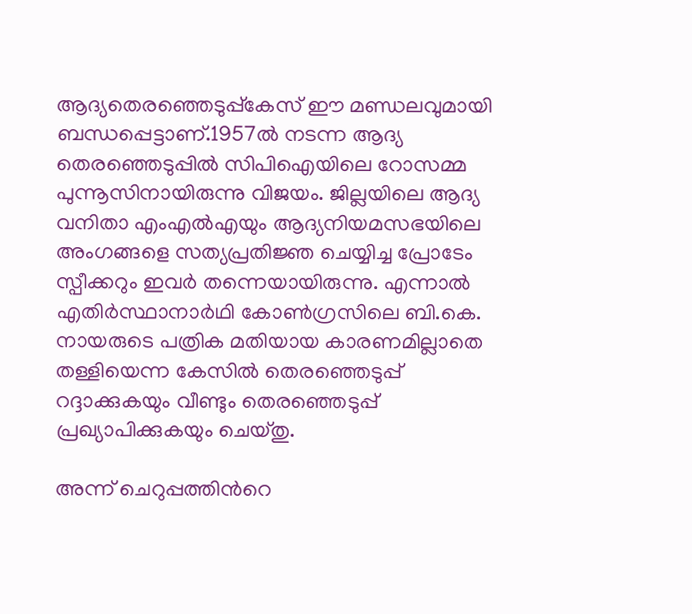ആദ്യതെരഞ്ഞെടുപ്പ്കേസ് ഈ മണ്ഡലവുമായി ബന്ധപ്പെട്ടാണ്.1957ല്‍ നടന്ന ആദ്യ തെരഞ്ഞെടുപ്പില്‍ സിപിഐയിലെ റോസമ്മ പുന്നൂസിനായിരുന്നു വിജയം. ജില്ലയിലെ ആദ്യ വനിതാ എംഎല്‍എയും ആദ്യനിയമസഭയിലെ അംഗങ്ങളെ സത്യപ്രതിജ്ഞ ചെയ്യിച്ച പ്രോടേം സ്പീക്കറും ഇവര്‍ തന്നെയായിരുന്നു. എന്നാല്‍ എതിര്‍സ്ഥാനാര്‍ഥി കോണ്‍ഗ്രസിലെ ബി.കെ. നായരുടെ പത്രിക മതിയായ കാരണമില്ലാതെ തള്ളിയെന്ന കേസില്‍ തെരഞ്ഞെടുപ്പ് റദ്ദാക്കുകയും വീണ്ടും തെരഞ്ഞെടുപ്പ് പ്രഖ്യാപിക്കുകയും ചെയ്തു.

അന്ന് ചെറുപ്പത്തിന്‍റെ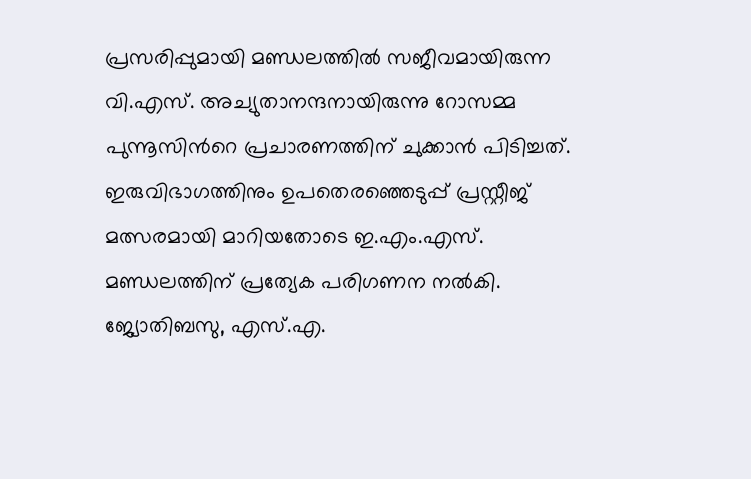പ്രസരിപ്പുമായി മണ്ഡലത്തില്‍ സജീവമായിരുന്ന വി.എസ്. അച്യുതാനന്ദനായിരുന്നു റോസമ്മ പുന്നൂസിന്‍റെ പ്രചാരണത്തിന് ചുക്കാന്‍ പിടിച്ചത്. ഇരുവിഭാഗത്തിനും ഉപതെരഞ്ഞെടുപ്പ് പ്രസ്റ്റീജ് മത്സരമായി മാറിയതോടെ ഇ.എം.എസ്. മണ്ഡലത്തിന് പ്രത്യേക പരിഗണന നല്‍കി. ജ്യോതിബസു, എസ്.എ.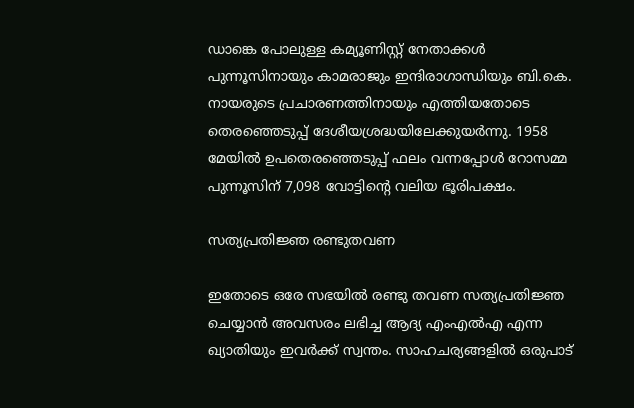ഡാങ്കെ പോലുള്ള കമ്യൂണിസ്റ്റ് നേതാക്കള്‍ പുന്നൂസിനായും കാമരാജും ഇന്ദിരാഗാന്ധിയും ബി.കെ. നായരുടെ പ്രചാരണത്തിനായും എത്തിയതോടെ തെരഞ്ഞെടുപ്പ് ദേശീയശ്രദ്ധയിലേക്കുയര്‍ന്നു. 1958 മേയില്‍ ഉപതെരഞ്ഞെടുപ്പ് ഫലം വന്നപ്പോൾ റോസമ്മ പുന്നൂസിന് 7,098 വോട്ടിന്‍റെ വലിയ ഭൂരിപക്ഷം.

സത്യപ്രതിജ്ഞ രണ്ടുതവണ

ഇതോടെ ഒരേ സഭയില്‍ രണ്ടു തവണ സത്യപ്രതിജ്ഞ ചെയ്യാന്‍ അവസരം ലഭിച്ച ആദ്യ എംഎല്‍എ എന്ന ഖ്യാതിയും ഇവര്‍ക്ക് സ്വന്തം. സാഹചര്യങ്ങളില്‍ ഒരുപാട്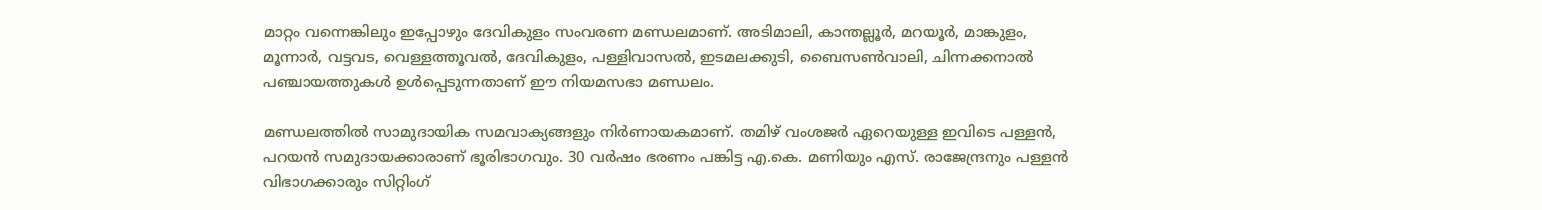മാറ്റം വന്നെങ്കിലും ഇപ്പോഴും ദേവികുളം സംവരണ മണ്ഡലമാണ്. അടിമാലി, കാന്തല്ലൂര്‍, മറയൂര്‍, മാങ്കുളം, മൂന്നാര്‍, വട്ടവട, വെള്ളത്തൂവല്‍, ദേവികുളം, പള്ളിവാസല്‍, ഇടമലക്കുടി, ബൈസണ്‍വാലി, ചിന്നക്കനാല്‍ പഞ്ചായത്തുകള്‍ ഉള്‍പ്പെടുന്നതാണ് ഈ നിയമസഭാ മണ്ഡലം.

മണ്ഡലത്തില്‍ സാമുദായിക സമവാക്യങ്ങളും നിര്‍ണായകമാണ്. തമിഴ് വംശജര്‍ ഏറെയുള്ള ഇവിടെ പള്ളന്‍, പറയന്‍ സമുദായക്കാരാണ് ഭൂരിഭാഗവും. 30 വര്‍ഷം ഭരണം പങ്കിട്ട എ.കെ. മണിയും എസ്. രാജേന്ദ്രനും പള്ളന്‍ വിഭാഗക്കാരും സിറ്റിംഗ്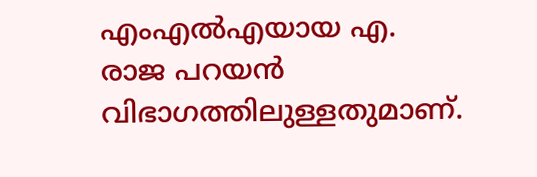എംഎല്‍എയായ എ. രാജ പറയന്‍ വിഭാഗത്തിലുള്ളതുമാണ്.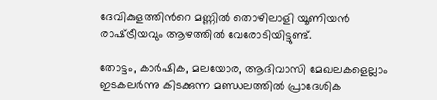ദേവികുളത്തിന്‍റെ മണ്ണില്‍ തൊഴിലാളി യൂണിയന്‍ രാഷ്‌ട്രീയവും ആഴത്തില്‍ വേരോടിയിട്ടുണ്ട്.

തോട്ടം, കാര്‍ഷിക, മലയോര, ആദിവാസി മേഖലകളെല്ലാം ഇടകലര്‍ന്നു കിടക്കുന്ന മണ്ഡലത്തില്‍ പ്രാദേശിക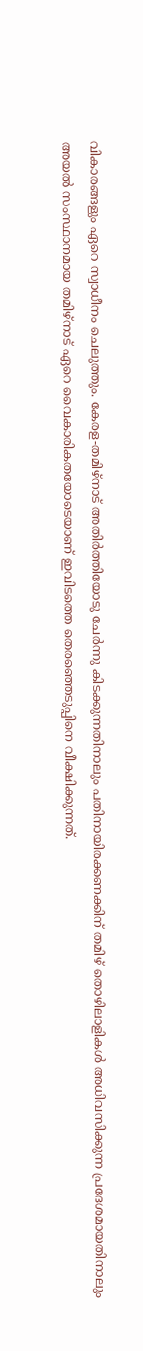വികാരങ്ങളും ഏറെ സ്വാധീനം ചെലുത്തും. കേരള-തമിഴ്‌നാട് അതിര്‍ത്തിയോടു ചേര്‍ന്നു കിടക്കുന്നതിനാലും പതിനായിരക്കണക്കിന് തമിഴ് തൊഴിലാളികള്‍ അധിവസിക്കുന്ന പ്രദേശമായതിനാലും അയല്‍ സംസ്ഥാനമായ തമിഴ്‌നാട് ഏറെ വൈകാരികതയോടെയാണ് ഇവിടത്തെ തെരഞ്ഞെടുപ്പിനെ വീക്ഷിക്കുന്നത്.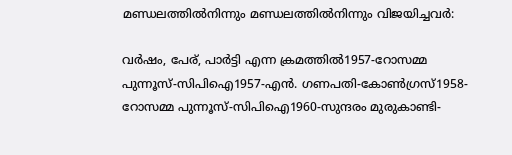മണ്ഡലത്തില്‍നിന്നും മണ്ഡലത്തില്‍നിന്നും വിജയിച്ചവര്‍:

വര്‍ഷം, പേര്, പാര്‍ട്ടി എന്ന ക്രമത്തില്‍1957-റോസമ്മ പുന്നൂസ്-സിപിഐ1957-എന്‍. ഗണപതി-കോണ്‍ഗ്രസ്1958-റോസമ്മ പുന്നൂസ്-സിപിഐ1960-സുന്ദരം മുരുകാണ്ടി-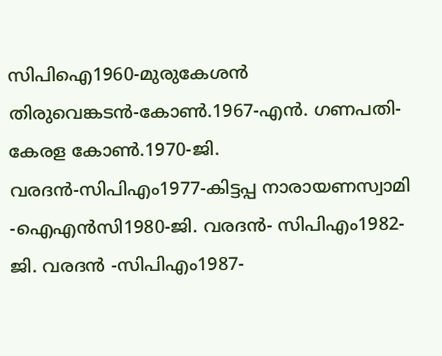സിപിഐ1960-മുരുകേശന്‍ തിരുവെങ്കടന്‍-കോണ്‍.1967-എന്‍. ഗണപതി- കേരള കോണ്‍.1970-ജി. വരദന്‍-സിപിഎം1977-കിട്ടപ്പ നാരായണസ്വാമി                            -ഐഎന്‍സി1980-ജി. വരദന്‍- സിപിഎം1982-ജി. വരദന്‍ -സിപിഎം1987-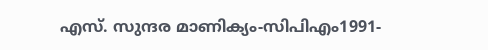എസ്. സുന്ദര മാണിക്യം-സിപിഎം1991-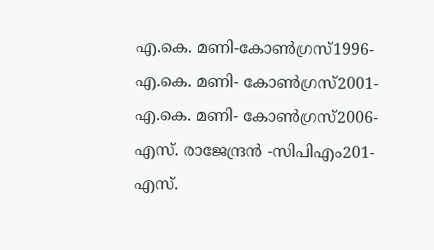എ.കെ. മണി-കോണ്‍ഗ്രസ്1996-എ.കെ. മണി- കോണ്‍ഗ്രസ്2001-എ.കെ. മണി- കോണ്‍ഗ്രസ്2006-എസ്. രാജേന്ദ്രന്‍ -സിപിഎം201-എസ്.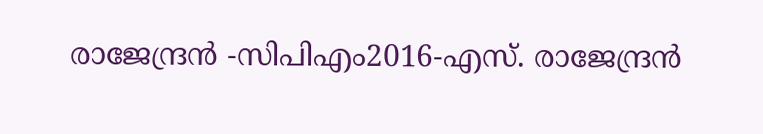രാജേന്ദ്രന്‍ -സിപിഎം2016-എസ്. രാജേന്ദ്രന്‍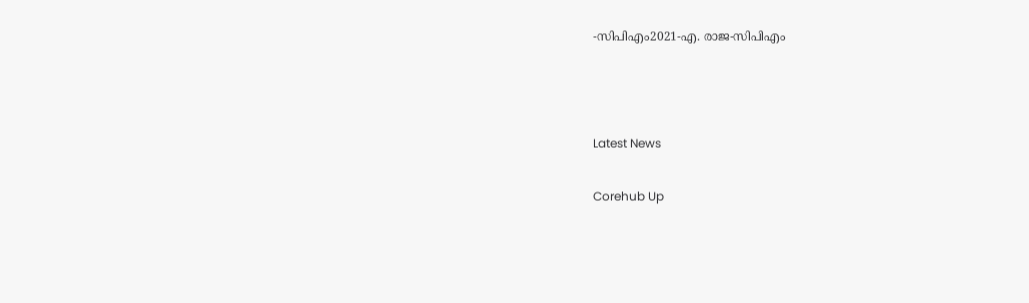-സിപിഎം2021-എ. രാജ-സിപിഎം



Latest News

Corehub Up